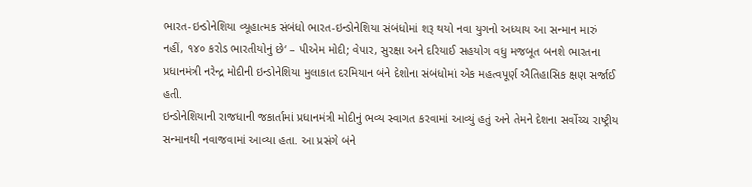ભારત-ઇન્ડોનેશિયા વ્યૂહાત્મક સંબંધો ભારત-ઇન્ડોનેશિયા સંબંધોમાં શરૂ થયો નવા યુગનો અધ્યાય આ સન્માન મારું નહીં, ૧૪૦ કરોડ ભારતીયોનું છે‘ – પીએમ મોદી; વેપાર, સુરક્ષા અને દરિયાઈ સહયોગ વધુ મજબૂત બનશે ભારતના પ્રધાનમંત્રી નરેન્દ્ર મોદીની ઇન્ડોનેશિયા મુલાકાત દરમિયાન બંને દેશોના સંબંધોમાં એક મહત્વપૂર્ણ ઐતિહાસિક ક્ષણ સર્જાઈ હતી.
ઇન્ડોનેશિયાની રાજધાની જકાર્તામાં પ્રધાનમંત્રી મોદીનું ભવ્ય સ્વાગત કરવામાં આવ્યું હતું અને તેમને દેશના સર્વોચ્ચ રાષ્ટ્રીય સન્માનથી નવાજવામાં આવ્યા હતા. આ પ્રસંગે બંને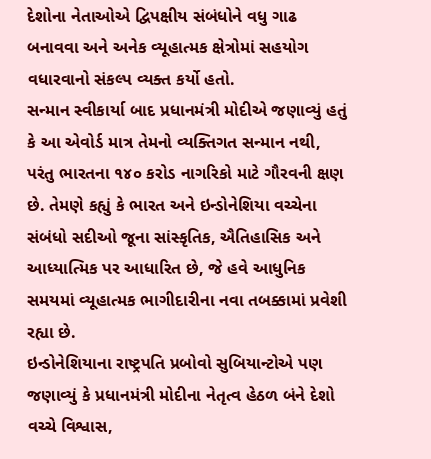દેશોના નેતાઓએ દ્વિપક્ષીય સંબંધોને વધુ ગાઢ બનાવવા અને અનેક વ્યૂહાત્મક ક્ષેત્રોમાં સહયોગ વધારવાનો સંકલ્પ વ્યક્ત કર્યો હતો.
સન્માન સ્વીકાર્યા બાદ પ્રધાનમંત્રી મોદીએ જણાવ્યું હતું કે આ એવોર્ડ માત્ર તેમનો વ્યક્તિગત સન્માન નથી, પરંતુ ભારતના ૧૪૦ કરોડ નાગરિકો માટે ગૌરવની ક્ષણ છે. તેમણે કહ્યું કે ભારત અને ઇન્ડોનેશિયા વચ્ચેના સંબંધો સદીઓ જૂના સાંસ્કૃતિક, ઐતિહાસિક અને આધ્યાત્મિક પર આધારિત છે, જે હવે આધુનિક સમયમાં વ્યૂહાત્મક ભાગીદારીના નવા તબક્કામાં પ્રવેશી રહ્યા છે.
ઇન્ડોનેશિયાના રાષ્ટ્રપતિ પ્રબોવો સુબિયાન્ટોએ પણ જણાવ્યું કે પ્રધાનમંત્રી મોદીના નેતૃત્વ હેઠળ બંને દેશો વચ્ચે વિશ્વાસ,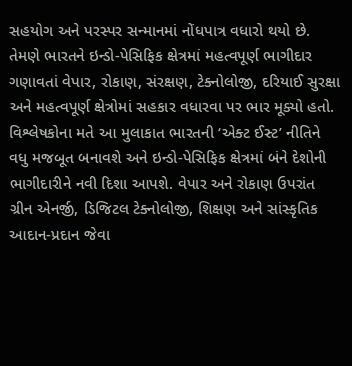સહયોગ અને પરસ્પર સન્માનમાં નોંધપાત્ર વધારો થયો છે. તેમણે ભારતને ઇન્ડો-પેસિફિક ક્ષેત્રમાં મહત્વપૂર્ણ ભાગીદાર ગણાવતાં વેપાર, રોકાણ, સંરક્ષણ, ટેક્નોલોજી, દરિયાઈ સુરક્ષા અને મહત્વપૂર્ણ ક્ષેત્રોમાં સહકાર વધારવા પર ભાર મૂક્યો હતો.
વિશ્લેષકોના મતે આ મુલાકાત ભારતની ‘એક્ટ ઈસ્ટ’ નીતિને વધુ મજબૂત બનાવશે અને ઇન્ડો-પેસિફિક ક્ષેત્રમાં બંને દેશોની ભાગીદારીને નવી દિશા આપશે. વેપાર અને રોકાણ ઉપરાંત ગ્રીન એનર્જી, ડિજિટલ ટેક્નોલોજી, શિક્ષણ અને સાંસ્કૃતિક આદાન-પ્રદાન જેવા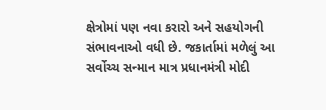ક્ષેત્રોમાં પણ નવા કરારો અને સહયોગની સંભાવનાઓ વધી છે. જકાર્તામાં મળેલું આ સર્વોચ્ચ સન્માન માત્ર પ્રધાનમંત્રી મોદી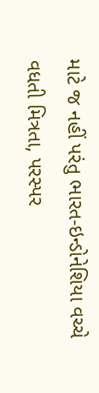માટે જ નહીં પરંતુ ભારત-ઇન્ડોનેશિયા વચ્ચે વધતી મિત્રતા, પરસ્પર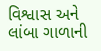વિશ્વાસ અને લાંબા ગાળાની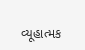વ્યૂહાત્મક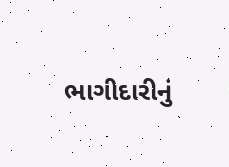ભાગીદારીનું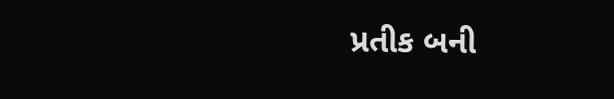પ્રતીક બની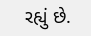રહ્યું છે.